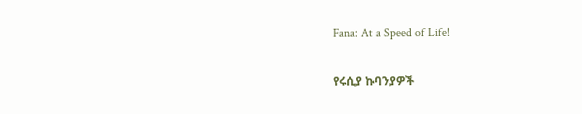Fana: At a Speed of Life!

የሩሲያ ኩባንያዎች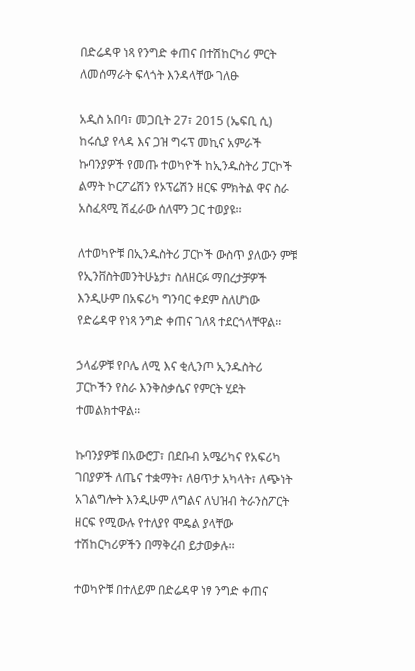በድሬዳዋ ነጻ የንግድ ቀጠና በተሽከርካሪ ምርት ለመሰማራት ፍላጎት እንዳላቸው ገለፁ

አዲስ አበባ፣ መጋቢት 27፣ 2015 (ኤፍቢ ሲ) ከሩሲያ የላዳ እና ጋዝ ግሩፕ መኪና አምራች ኩባንያዎች የመጡ ተወካዮች ከኢንዱስትሪ ፓርኮች ልማት ኮርፖሬሽን የኦፕሬሽን ዘርፍ ምክትል ዋና ስራ አስፈጻሚ ሽፈራው ሰለሞን ጋር ተወያዩ፡፡

ለተወካዮቹ በኢንዱስትሪ ፓርኮች ውስጥ ያለውን ምቹ የኢንቨስትመንትሁኔታ፣ ስለዘርፉ ማበረታቻዎች እንዲሁም በአፍሪካ ግንባር ቀደም ስለሆነው የድሬዳዋ የነጻ ንግድ ቀጠና ገለጻ ተደርጎላቸዋል፡፡

ኃላፊዎቹ የቦሌ ለሚ እና ቂሊንጦ ኢንዱስትሪ ፓርኮችን የስራ እንቅስቃሴና የምርት ሂደት ተመልክተዋል፡፡

ኩባንያዎቹ በአውሮፓ፣ በደቡብ አሜሪካና የአፍሪካ ገበያዎች ለጤና ተቋማት፣ ለፀጥታ አካላት፣ ለጭነት አገልግሎት እንዲሁም ለግልና ለህዝብ ትራንስፖርት ዘርፍ የሚውሉ የተለያየ ሞዴል ያላቸው ተሽከርካሪዎችን በማቅረብ ይታወቃሉ፡፡

ተወካዮቹ በተለይም በድሬዳዋ ነፃ ንግድ ቀጠና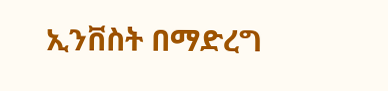ኢንቨስት በማድረግ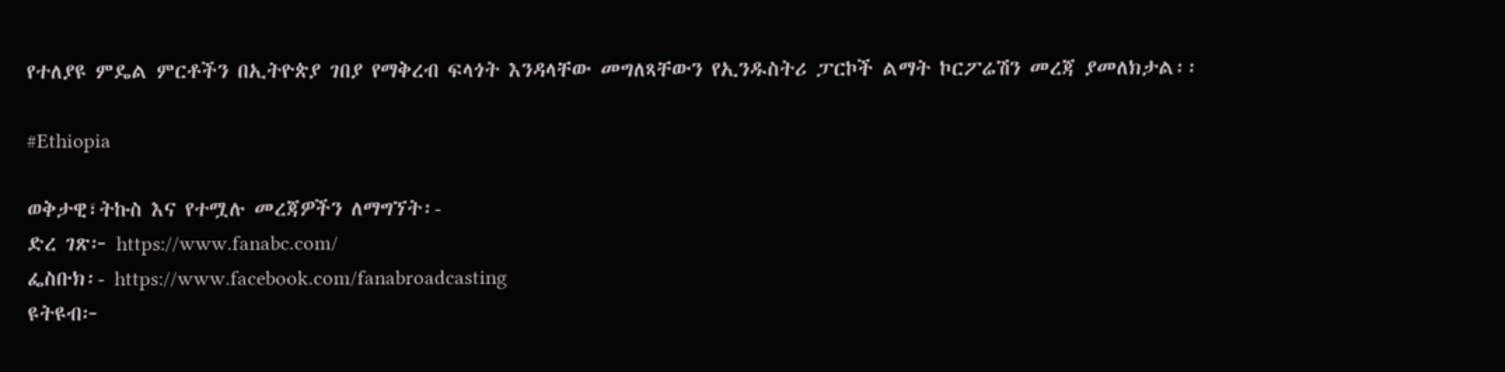የተለያዩ ምዴል ምርቶችን በኢትዮጵያ ገበያ የማቅረብ ፍላጎት እንዳላቸው መግለጻቸውን የኢንዱስትሪ ፓርኮች ልማት ኮርፖሬሽን መረጃ ያመለክታል፡፡

#Ethiopia

ወቅታዊ፣ትኩስ እና የተሟሉ መረጃዎችን ለማግኘት፡-
ድረ ገጽ፦ https://www.fanabc.com/
ፌስቡክ፡- https://www.facebook.com/fanabroadcasting
ዩትዩብ፦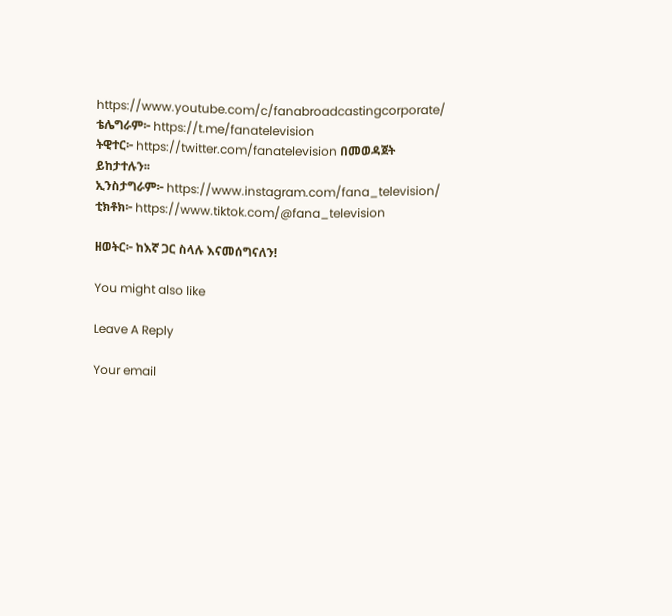https://www.youtube.com/c/fanabroadcastingcorporate/
ቴሌግራም፦ https://t.me/fanatelevision
ትዊተር፦ https://twitter.com/fanatelevision በመወዳጀት ይከታተሉን፡፡
ኢንስታግራም፦ https://www.instagram.com/fana_television/
ቲክቶክ፦ https://www.tiktok.com/@fana_television

ዘወትር፦ ከእኛ ጋር ስላሉ እናመሰግናለን!

You might also like

Leave A Reply

Your email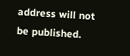address will not be published.